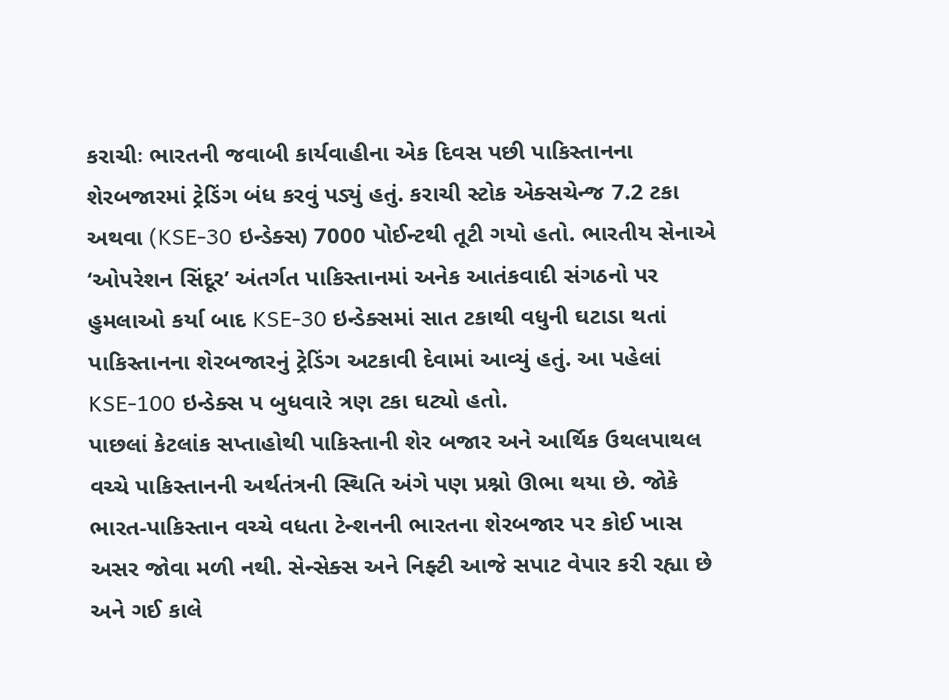કરાચીઃ ભારતની જવાબી કાર્યવાહીના એક દિવસ પછી પાકિસ્તાનના શેરબજારમાં ટ્રેડિંગ બંધ કરવું પડ્યું હતું. કરાચી સ્ટોક એક્સચેન્જ 7.2 ટકા અથવા (KSE-30 ઇન્ડેક્સ) 7000 પોઈન્ટથી તૂટી ગયો હતો. ભારતીય સેનાએ ‘ઓપરેશન સિંદૂર’ અંતર્ગત પાકિસ્તાનમાં અનેક આતંકવાદી સંગઠનો પર હુમલાઓ કર્યા બાદ KSE-30 ઇન્ડેક્સમાં સાત ટકાથી વધુની ઘટાડા થતાં પાકિસ્તાનના શેરબજારનું ટ્રેડિંગ અટકાવી દેવામાં આવ્યું હતું. આ પહેલાં KSE-100 ઇન્ડેક્સ પ બુધવારે ત્રણ ટકા ઘટ્યો હતો.
પાછલાં કેટલાંક સપ્તાહોથી પાકિસ્તાની શેર બજાર અને આર્થિક ઉથલપાથલ વચ્ચે પાકિસ્તાનની અર્થતંત્રની સ્થિતિ અંગે પણ પ્રશ્નો ઊભા થયા છે. જોકે ભારત-પાકિસ્તાન વચ્ચે વધતા ટેન્શનની ભારતના શેરબજાર પર કોઈ ખાસ અસર જોવા મળી નથી. સેન્સેક્સ અને નિફ્ટી આજે સપાટ વેપાર કરી રહ્યા છે અને ગઈ કાલે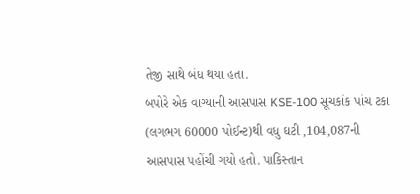તેજી સાથે બંધ થયા હતા.
બપોરે એક વાગ્યાની આસપાસ KSE-100 સૂચકાંક પાંચ ટકા (લગભગ 60000 પોઈન્ટ)થી વધુ ઘટી ,104,087ની આસપાસ પહોંચી ગયો હતો. પાકિસ્તાન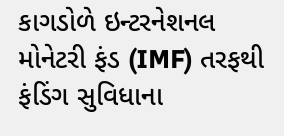કાગડોળે ઇન્ટરનેશનલ મોનેટરી ફંડ (IMF) તરફથી ફંડિંગ સુવિધાના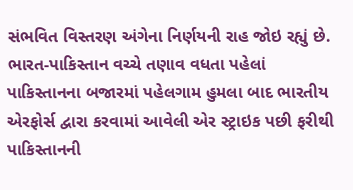સંભવિત વિસ્તરણ અંગેના નિર્ણયની રાહ જોઇ રહ્યું છે.
ભારત-પાકિસ્તાન વચ્ચે તણાવ વધતા પહેલાં પાકિસ્તાનના બજારમાં પહેલગામ હુમલા બાદ ભારતીય એરફોર્સ દ્વારા કરવામાં આવેલી એર સ્ટ્રાઇક પછી ફરીથી પાકિસ્તાનની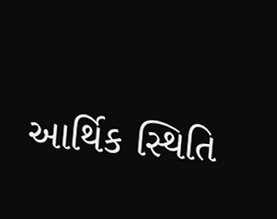આર્થિક સ્થિતિ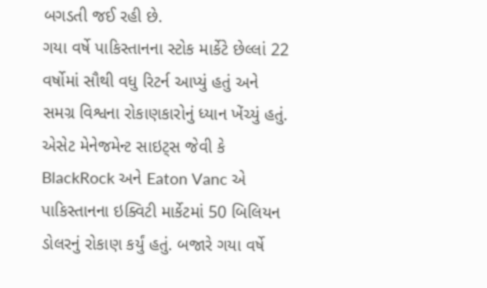બગડતી જઈ રહી છે.
ગયા વર્ષે પાકિસ્તાનના સ્ટોક માર્કેટે છેલ્લાં 22 વર્ષોમાં સૌથી વધુ રિટર્ન આપ્યું હતું અને સમગ્ર વિશ્વના રોકાણકારોનું ધ્યાન ખેંચ્યું હતું. એસેટ મેનેજમેન્ટ સાઇટ્સ જેવી કે BlackRock અને Eaton Vanc એ પાકિસ્તાનના ઇક્વિટી માર્કેટમાં 50 બિલિયન ડોલરનું રોકાણ કર્યું હતું. બજારે ગયા વર્ષે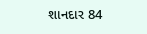શાનદાર 84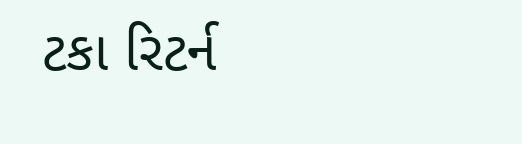ટકા રિટર્ન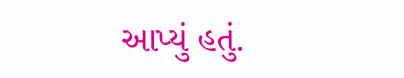આપ્યું હતું.